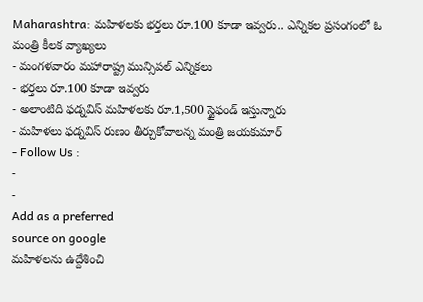Maharashtra: మహిళలకు భర్తలు రూ.100 కూడా ఇవ్వరు.. ఎన్నికల ప్రసంగంలో ఓ మంత్రి కీలక వ్యాఖ్యలు
- మంగళవారం మహారాష్ట్ర మున్సిపల్ ఎన్నికలు
- భర్తలు రూ.100 కూడా ఇవ్వరు
- అలాంటిది ఫడ్నవిస్ మహిళలకు రూ.1,500 స్టైఫండ్ ఇస్తున్నారు
- మహిళలు ఫడ్నవిస్ రుణం తీర్చుకోవాలన్న మంత్రి జయకుమార్
- Follow Us :
-
-
Add as a preferred
source on google
మహిళలను ఉద్దేశించి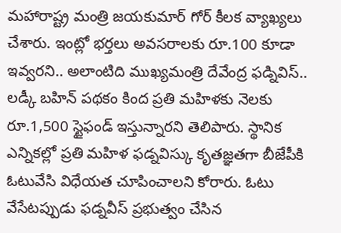మహారాష్ట్ర మంత్రి జయకుమార్ గోర్ కీలక వ్యాఖ్యలు చేశారు. ఇంట్లో భర్తలు అవసరాలకు రూ.100 కూడా ఇవ్వరని.. అలాంటిది ముఖ్యమంత్రి దేవేంద్ర ఫడ్నివిస్.. లడ్కీ బహిన్ పథకం కింద ప్రతి మహిళకు నెలకు రూ.1,500 స్టైఫండ్ ఇస్తున్నారని తెలిపారు. స్థానిక ఎన్నికల్లో ప్రతి మహిళ ఫడ్నవిస్కు కృతజ్ఞతగా బీజేపీకి ఓటువేసి విధేయత చూపించాలని కోరారు. ఓటు వేసేటప్పుడు ఫడ్నవీస్ ప్రభుత్వం చేసిన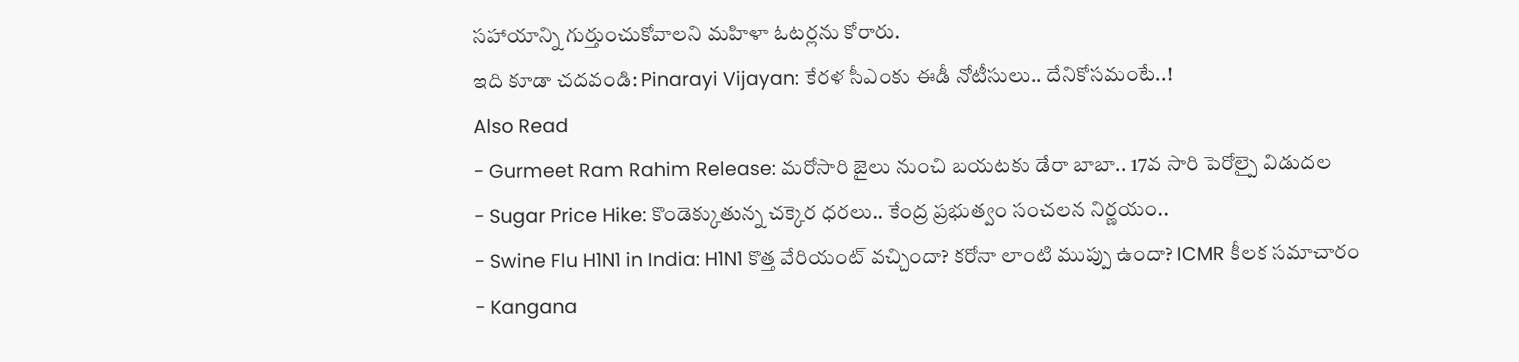సహాయాన్ని గుర్తుంచుకోవాలని మహిళా ఓటర్లను కోరారు.
ఇది కూడా చదవండి: Pinarayi Vijayan: కేరళ సీఎంకు ఈడీ నోటీసులు.. దేనికోసమంటే..!
Also Read
- Gurmeet Ram Rahim Release: మరోసారి జైలు నుంచి బయటకు డేరా బాబా.. 17వ సారి పెరోల్పై విడుదల
- Sugar Price Hike: కొండెక్కుతున్న చక్కెర ధరలు.. కేంద్ర ప్రభుత్వం సంచలన నిర్ణయం..
- Swine Flu H1N1 in India: H1N1 కొత్త వేరియంట్ వచ్చిందా? కరోనా లాంటి ముప్పు ఉందా? ICMR కీలక సమాచారం
- Kangana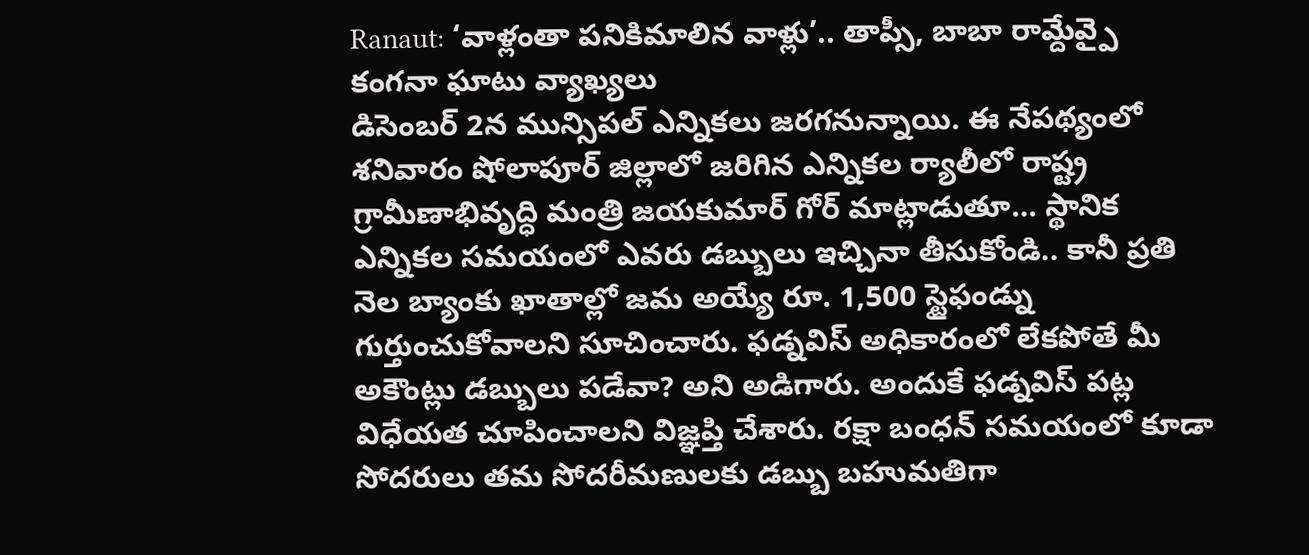Ranaut: ‘వాళ్లంతా పనికిమాలిన వాళ్లు’.. తాప్సీ, బాబా రామ్దేవ్పై కంగనా ఘాటు వ్యాఖ్యలు
డిసెంబర్ 2న మున్సిపల్ ఎన్నికలు జరగనున్నాయి. ఈ నేపథ్యంలో శనివారం షోలాపూర్ జిల్లాలో జరిగిన ఎన్నికల ర్యాలీలో రాష్ట్ర గ్రామీణాభివృద్ధి మంత్రి జయకుమార్ గోర్ మాట్లాడుతూ… స్థానిక ఎన్నికల సమయంలో ఎవరు డబ్బులు ఇచ్చినా తీసుకోండి.. కానీ ప్రతి నెల బ్యాంకు ఖాతాల్లో జమ అయ్యే రూ. 1,500 స్టైఫండ్ను గుర్తుంచుకోవాలని సూచించారు. ఫడ్నవిస్ అధికారంలో లేకపోతే మీ అకౌంట్లు డబ్బులు పడేవా? అని అడిగారు. అందుకే ఫడ్నవిస్ పట్ల విధేయత చూపించాలని విజ్ఞప్తి చేశారు. రక్షా బంధన్ సమయంలో కూడా సోదరులు తమ సోదరీమణులకు డబ్బు బహుమతిగా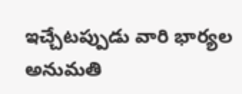ఇచ్చేటప్పుడు వారి భార్యల అనుమతి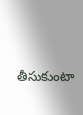తీసుకుంటా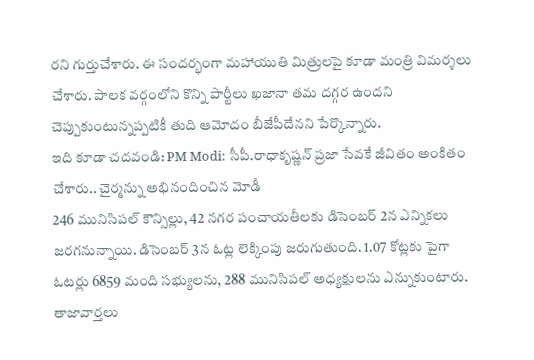రని గుర్తుచేశారు. ఈ సందర్భంగా మహాయుతి మిత్రులపై కూడా మంత్రి విమర్శలు చేశారు. పాలక వర్గంలోని కొన్ని పార్టీలు ఖజానా తమ దగ్గర ఉందని చెప్పుకుంటున్నప్పటికీ తుది ఆమోదం బీజేపీదేనని పేర్కొన్నారు.
ఇది కూడా చదవండి: PM Modi: సీపీ.రాధాకృష్ణన్ ప్రజా సేవకే జీవితం అంకితం చేశారు.. చైర్మన్ను అభినందించిన మోడీ
246 మునిసిపల్ కౌన్సిల్లు, 42 నగర పంచాయతీలకు డిసెంబర్ 2న ఎన్నికలు జరగనున్నాయి. డిసెంబర్ 3న ఓట్ల లెక్కింపు జరుగుతుంది. 1.07 కోట్లకు పైగా ఓటర్లు 6859 మంది సభ్యులను, 288 మునిసిపల్ అధ్యక్షులను ఎన్నుకుంటారు.
తాజావార్తలు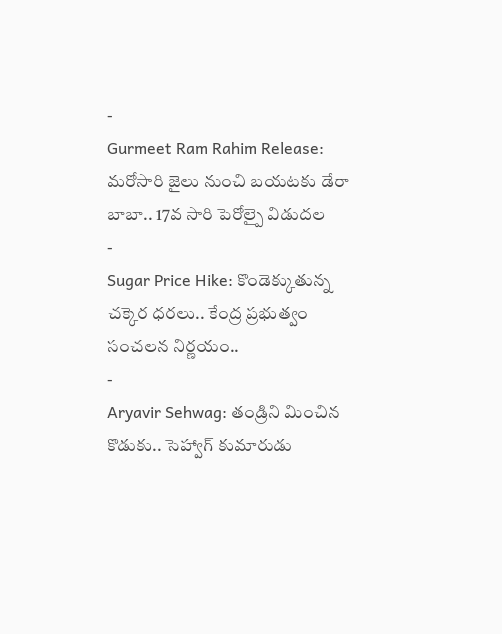-
Gurmeet Ram Rahim Release: మరోసారి జైలు నుంచి బయటకు డేరా బాబా.. 17వ సారి పెరోల్పై విడుదల
-
Sugar Price Hike: కొండెక్కుతున్న చక్కెర ధరలు.. కేంద్ర ప్రభుత్వం సంచలన నిర్ణయం..
-
Aryavir Sehwag: తండ్రిని మించిన కొడుకు.. సెహ్వాగ్ కుమారుడు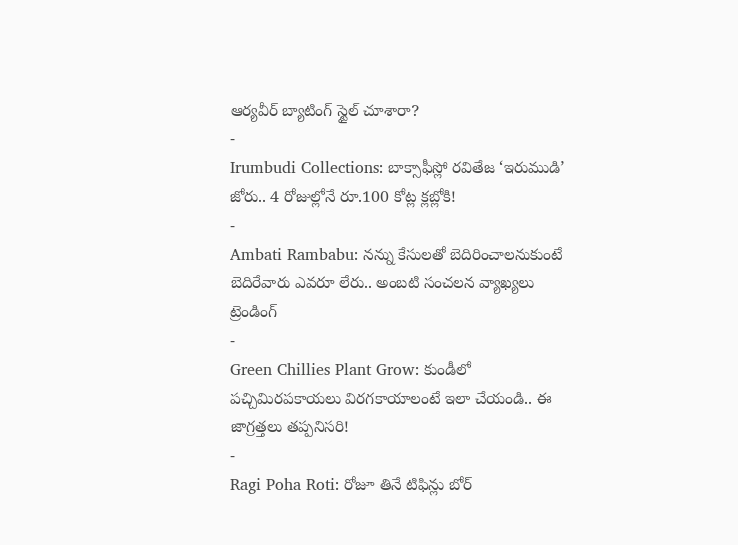ఆర్యవీర్ బ్యాటింగ్ స్టైల్ చూశారా?
-
Irumbudi Collections: బాక్సాఫీస్లో రవితేజ ‘ఇరుముడి’ జోరు.. 4 రోజుల్లోనే రూ.100 కోట్ల క్లబ్లోకి!
-
Ambati Rambabu: నన్ను కేసులతో బెదిరించాలనుకుంటే బెదిరేవారు ఎవరూ లేరు.. అంబటి సంచలన వ్యాఖ్యలు
ట్రెండింగ్
-
Green Chillies Plant Grow: కుండీలో పచ్చిమిరపకాయలు విరగకాయాలంటే ఇలా చేయండి.. ఈ జాగ్రత్తలు తప్పనిసరి!
-
Ragi Poha Roti: రోజూ తినే టిఫిన్లు బోర్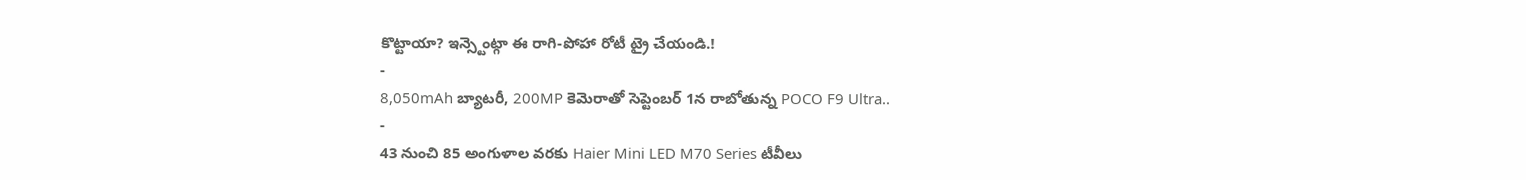కొట్టాయా? ఇన్స్టెంట్గా ఈ రాగి-పోహా రోటీ ట్రై చేయండి.!
-
8,050mAh బ్యాటరీ, 200MP కెమెరాతో సెప్టెంబర్ 1న రాబోతున్న POCO F9 Ultra..
-
43 నుంచి 85 అంగుళాల వరకు Haier Mini LED M70 Series టీవీలు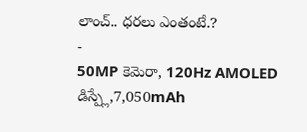లాంచ్.. ధరలు ఎంతంటే.?
-
50MP కెమెరా, 120Hz AMOLED డిస్ప్లే,7,050mAh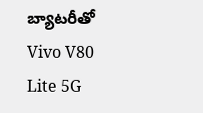బ్యాటరీతో Vivo V80 Lite 5G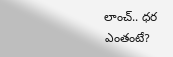లాంచ్.. ధర ఎంతంటే?